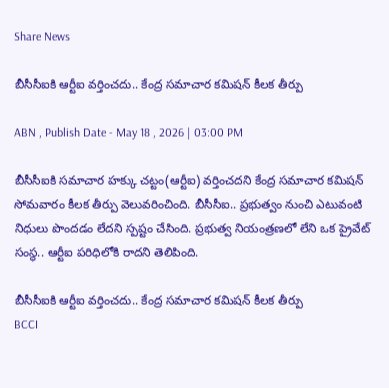Share News

బీసీసీఐకి ఆర్టీఐ వర్తించదు.. కేంద్ర సమాచార కమిషన్ కీలక తీర్పు

ABN , Publish Date - May 18 , 2026 | 03:00 PM

బీసీసీఐకి సమాచార హక్కు చట్టం(ఆర్టీఐ) వర్తించదని కేంద్ర సమాచార కమిషన్ సోమవారం కీలక తీర్పు వెలువరించింది. బీసీసీఐ.. ప్రభుత్వం నుంచి ఎటువంటి నిధులు పొందడం లేదని స్పష్టం చేసింది. ప్రభుత్వ నియంత్రణలో లేని ఒక ప్రైవేట్ సంస్థ.. ఆర్టీఐ పరిధిలోకి రాదని తెలిపింది.

బీసీసీఐకి ఆర్టీఐ వర్తించదు.. కేంద్ర సమాచార కమిషన్ కీలక తీర్పు
BCCI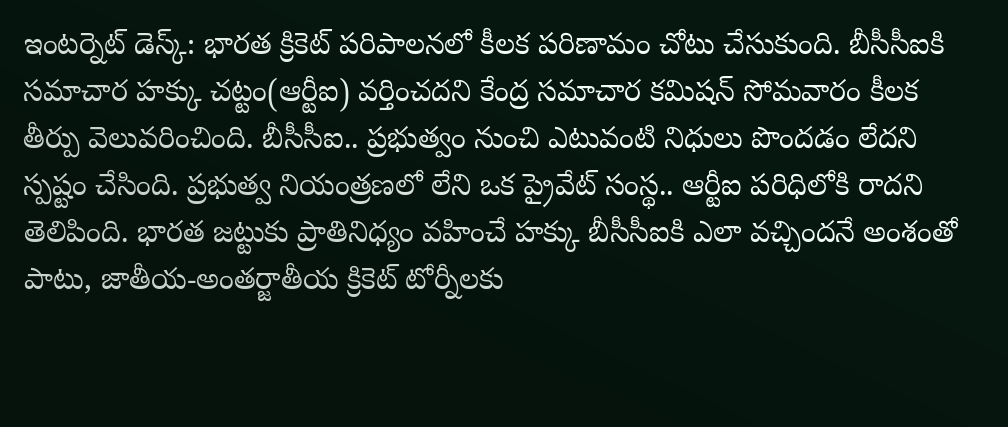ఇంటర్నెట్ డెస్క్: భారత క్రికెట్ పరిపాలనలో కీలక పరిణామం చోటు చేసుకుంది. బీసీసీఐకి సమాచార హక్కు చట్టం(ఆర్టీఐ) వర్తించదని కేంద్ర సమాచార కమిషన్ సోమవారం కీలక తీర్పు వెలువరించింది. బీసీసీఐ.. ప్రభుత్వం నుంచి ఎటువంటి నిధులు పొందడం లేదని స్పష్టం చేసింది. ప్రభుత్వ నియంత్రణలో లేని ఒక ప్రైవేట్ సంస్థ.. ఆర్టీఐ పరిధిలోకి రాదని తెలిపింది. భారత జట్టుకు ప్రాతినిధ్యం వహించే హక్కు బీసీసీఐకి ఎలా వచ్చిందనే అంశంతో పాటు, జాతీయ-అంతర్జాతీయ క్రికెట్ టోర్నీలకు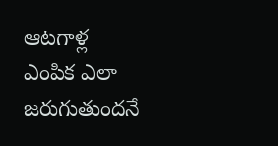ఆటగాళ్ల ఎంపిక ఎలా జరుగుతుందనే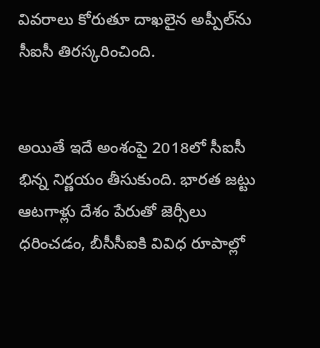వివరాలు కోరుతూ దాఖలైన అప్పీల్‌ను సీఐసీ తిరస్కరించింది.


అయితే ఇదే అంశంపై 2018లో సీఐసీ భిన్న నిర్ణయం తీసుకుంది. భారత జట్టు ఆటగాళ్లు దేశం పేరుతో జెర్సీలు ధరించడం, బీసీసీఐకి వివిధ రూపాల్లో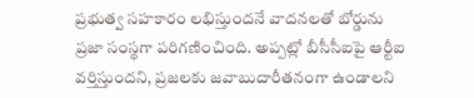ప్రభుత్వ సహకారం లభిస్తుందనే వాదనలతో బోర్డును ప్రజా సంస్థగా పరిగణించింది. అప్పట్లో బీసీసీఐపై ఆర్టీఐ వర్తిస్తుందని, ప్రజలకు జవాబుదారీతనంగా ఉండాలని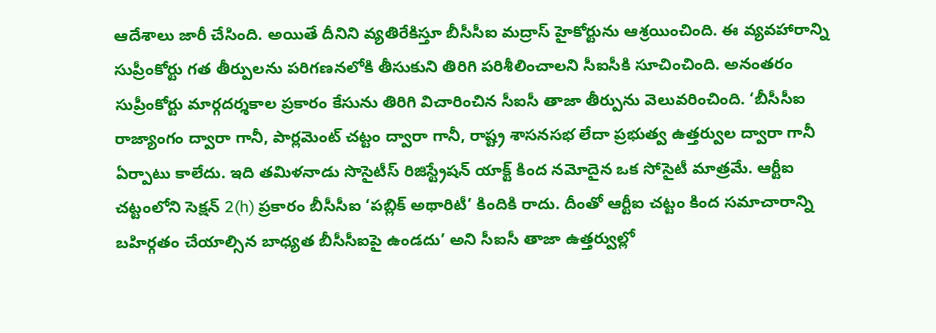ఆదేశాలు జారీ చేసింది. అయితే దీనిని వ్యతిరేకిస్తూ బీసీసీఐ మద్రాస్ హైకోర్టును ఆశ్రయించింది. ఈ వ్యవహారాన్ని సుప్రీంకోర్టు గత తీర్పులను పరిగణనలోకి తీసుకుని తిరిగి పరిశీలించాలని సీఐసీకి సూచించింది. అనంతరం సుప్రీంకోర్టు మార్గదర్శకాల ప్రకారం కేసును తిరిగి విచారించిన సీఐసీ తాజా తీర్పును వెలువరించింది. ‘బీసీసీఐ రాజ్యాంగం ద్వారా గానీ, పార్లమెంట్ చట్టం ద్వారా గానీ, రాష్ట్ర శాసనసభ లేదా ప్రభుత్వ ఉత్తర్వుల ద్వారా గానీ ఏర్పాటు కాలేదు. ఇది తమిళనాడు సొసైటీస్ రిజిస్ట్రేషన్ యాక్ట్ కింద నమోదైన ఒక సోసైటీ మాత్రమే. ఆర్టీఐ చట్టంలోని సెక్షన్ 2(h) ప్రకారం బీసీసీఐ ‘పబ్లిక్ అథారిటీ’ కిందికి రాదు. దీంతో ఆర్టీఐ చట్టం కింద సమాచారాన్ని బహిర్గతం చేయాల్సిన బాధ్యత బీసీసీఐపై ఉండదు’ అని సీఐసీ తాజా ఉత్తర్వుల్లో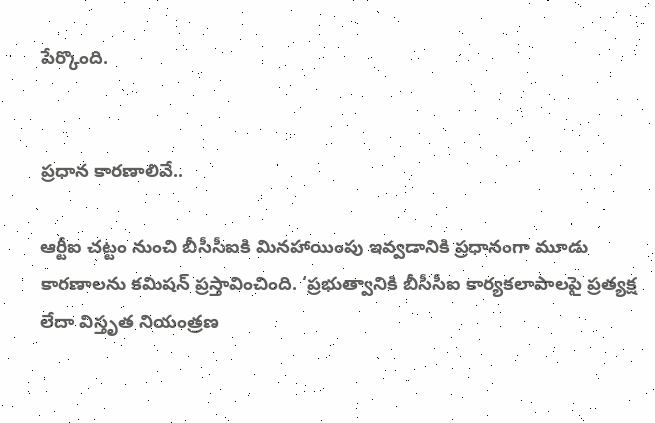పేర్కొంది.


ప్రధాన కారణాలివే..

ఆర్టీఐ చట్టం నుంచి బీసీసీఐకి మినహాయింపు ఇవ్వడానికి ప్రధానంగా మూడు కారణాలను కమిషన్ ప్రస్తావించింది. ‘ప్రభుత్వానికి బీసీసీఐ కార్యకలాపాలపై ప్రత్యక్ష లేదా విస్తృత నియంత్రణ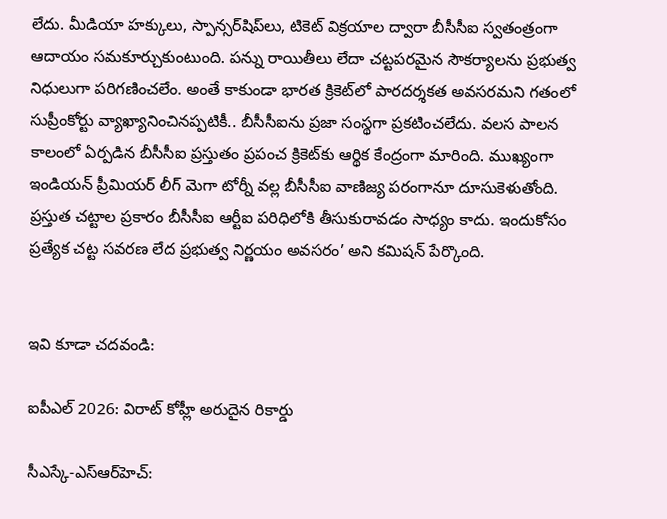లేదు. మీడియా హక్కులు, స్పాన్సర్‌షిప్‌లు, టికెట్ విక్రయాల ద్వారా బీసీసీఐ స్వతంత్రంగా ఆదాయం సమకూర్చుకుంటుంది. పన్ను రాయితీలు లేదా చట్టపరమైన సౌకర్యాలను ప్రభుత్వ నిధులుగా పరిగణించలేం. అంతే కాకుండా భారత క్రికెట్‌లో పారదర్శకత అవసరమని గతంలో సుప్రీంకోర్టు వ్యాఖ్యానించినప్పటికీ.. బీసీసీఐను ప్రజా సంస్థగా ప్రకటించలేదు. వలస పాలన కాలంలో ఏర్పడిన బీసీసీఐ ప్రస్తుతం ప్రపంచ క్రికెట్‌కు ఆర్థిక కేంద్రంగా మారింది. ముఖ్యంగా ఇండియన్ ప్రీమియర్ లీగ్ మెగా టోర్నీ వల్ల బీసీసీఐ వాణిజ్య పరంగానూ దూసుకెళుతోంది. ప్రస్తుత చట్టాల ప్రకారం బీసీసీఐ ఆర్టీఐ పరిధిలోకి తీసుకురావడం సాధ్యం కాదు. ఇందుకోసం ప్రత్యేక చట్ట సవరణ లేద ప్రభుత్వ నిర్ణయం అవసరం’ అని కమిషన్ పేర్కొంది.


ఇవి కూడా చదవండి:

ఐపీఎల్ 2026: విరాట్ కోహ్లీ అరుదైన రికార్డు

సీఎస్కే-ఎస్ఆర్‌హెచ్: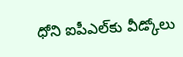ధోని ఐపీఎల్‌కు వీడ్కోలు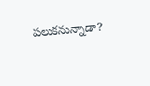పలుకనున్నాడా?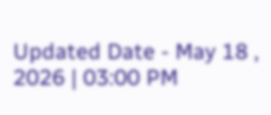Updated Date - May 18 , 2026 | 03:00 PM